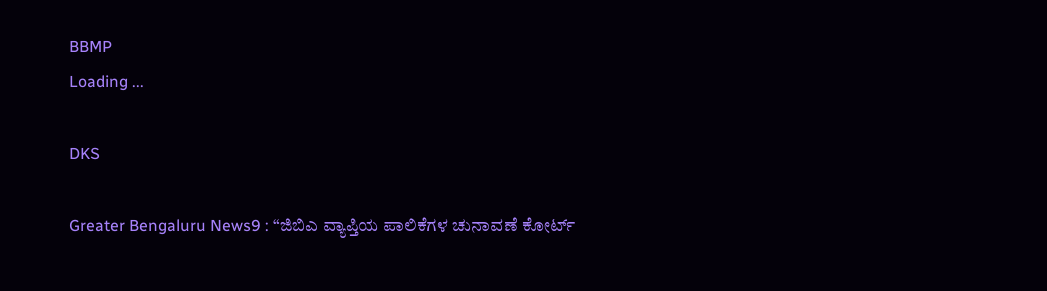BBMP
Loading ...

DKS

Greater Bengaluru News9 : “ಜಿಬಿಎ ವ್ಯಾಪ್ತಿಯ ಪಾಲಿಕೆಗಳ ಚುನಾವಣೆ ಕೋರ್ಟ್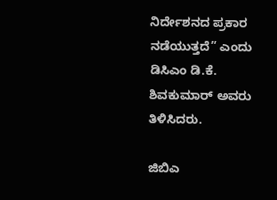ನಿರ್ದೇಶನದ ಪ್ರಕಾರ ನಡೆಯುತ್ತದೆ” ಎಂದು ಡಿಸಿಎಂ ಡಿ.ಕೆ. ಶಿವಕುಮಾರ್ ಅವರು ತಿಳಿಸಿದರು.

ಜಿಬಿಎ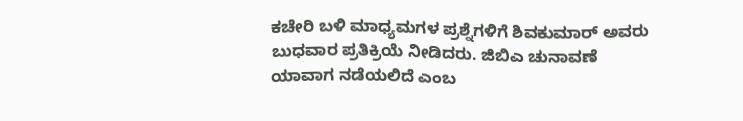ಕಚೇರಿ ಬಳಿ ಮಾಧ್ಯಮಗಳ ಪ್ರಶ್ನೆಗಳಿಗೆ ಶಿವಕುಮಾರ್ ಅವರು ಬುಧವಾರ ಪ್ರತಿಕ್ರಿಯೆ ನೀಡಿದರು. ಜಿಬಿಎ ಚುನಾವಣೆ ಯಾವಾಗ ನಡೆಯಲಿದೆ ಎಂಬ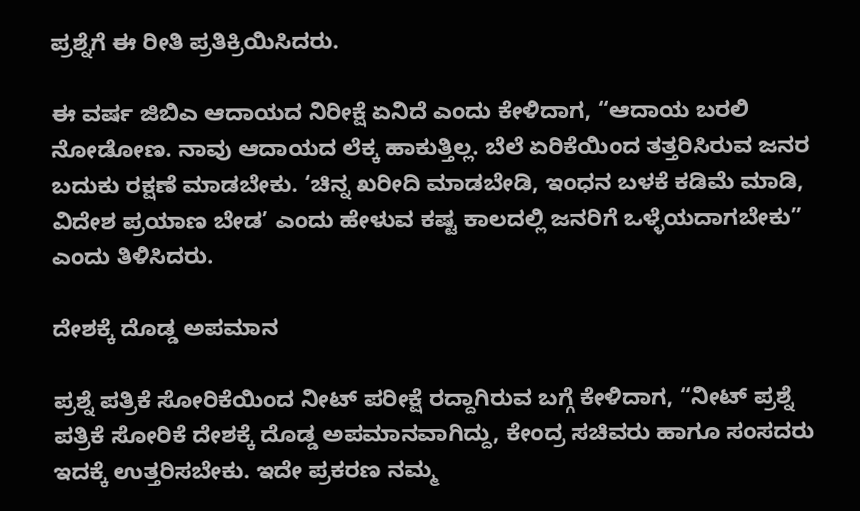ಪ್ರಶ್ನೆಗೆ ಈ ರೀತಿ ಪ್ರತಿಕ್ರಿಯಿಸಿದರು.

ಈ ವರ್ಷ ಜಿಬಿಎ ಆದಾಯದ ನಿರೀಕ್ಷೆ ಏನಿದೆ ಎಂದು ಕೇಳಿದಾಗ, “ಆದಾಯ ಬರಲಿ ನೋಡೋಣ. ನಾವು ಆದಾಯದ ಲೆಕ್ಕ ಹಾಕುತ್ತಿಲ್ಲ. ಬೆಲೆ ಏರಿಕೆಯಿಂದ ತತ್ತರಿಸಿರುವ ಜನರ ಬದುಕು ರಕ್ಷಣೆ ಮಾಡಬೇಕು. ‘ಚಿನ್ನ ಖರೀದಿ ಮಾಡಬೇಡಿ, ಇಂಧನ ಬಳಕೆ ಕಡಿಮೆ ಮಾಡಿ, ವಿದೇಶ ಪ್ರಯಾಣ ಬೇಡ’ ಎಂದು ಹೇಳುವ ಕಷ್ಟ ಕಾಲದಲ್ಲಿ ಜನರಿಗೆ ಒಳ್ಳೆಯದಾಗಬೇಕು” ಎಂದು ತಿಳಿಸಿದರು.

ದೇಶಕ್ಕೆ ದೊಡ್ಡ ಅಪಮಾನ

ಪ್ರಶ್ನೆ ಪತ್ರಿಕೆ ಸೋರಿಕೆಯಿಂದ ನೀಟ್ ಪರೀಕ್ಷೆ ರದ್ದಾಗಿರುವ ಬಗ್ಗೆ ಕೇಳಿದಾಗ, “ನೀಟ್ ಪ್ರಶ್ನೆ ಪತ್ರಿಕೆ ಸೋರಿಕೆ ದೇಶಕ್ಕೆ ದೊಡ್ಡ ಅಪಮಾನವಾಗಿದ್ದು, ಕೇಂದ್ರ ಸಚಿವರು ಹಾಗೂ ಸಂಸದರು ಇದಕ್ಕೆ ಉತ್ತರಿಸಬೇಕು. ಇದೇ ಪ್ರಕರಣ ನಮ್ಮ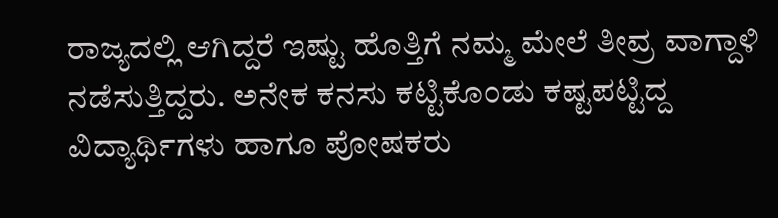ರಾಜ್ಯದಲ್ಲಿ ಆಗಿದ್ದರೆ ಇಷ್ಟು ಹೊತ್ತಿಗೆ ನಮ್ಮ ಮೇಲೆ ತೀವ್ರ ವಾಗ್ದಾಳಿ ನಡೆಸುತ್ತಿದ್ದರು. ಅನೇಕ ಕನಸು ಕಟ್ಟಿಕೊಂಡು ಕಷ್ಟಪಟ್ಟಿದ್ದ ವಿದ್ಯಾರ್ಥಿಗಳು ಹಾಗೂ ಪೋಷಕರು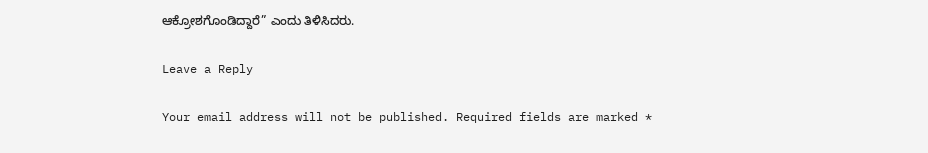ಆಕ್ರೋಶಗೊಂಡಿದ್ದಾರೆ” ಎಂದು ತಿಳಿಸಿದರು.

Leave a Reply

Your email address will not be published. Required fields are marked *